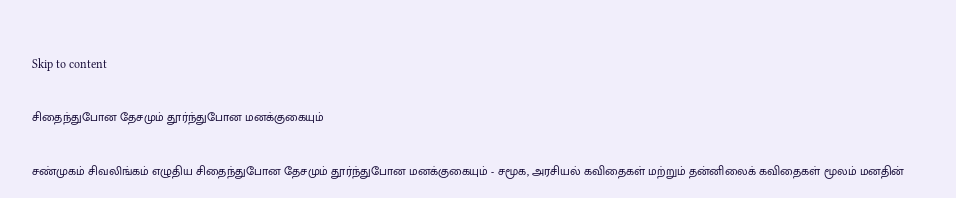Skip to content

சிதைந்துபோன தேசமும் தூர்ந்துபோன மனக்குகையும்

சண்முகம் சிவலிங்கம் எழுதிய சிதைந்துபோன தேசமும் தூர்ந்துபோன மனக்குகையும் - சமூக, அரசியல் கவிதைகள் மற்றும் தன்னிலைக் கவிதைகள் மூலம் மனதின்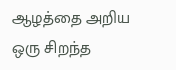ஆழத்தை அறிய ஒரு சிறந்த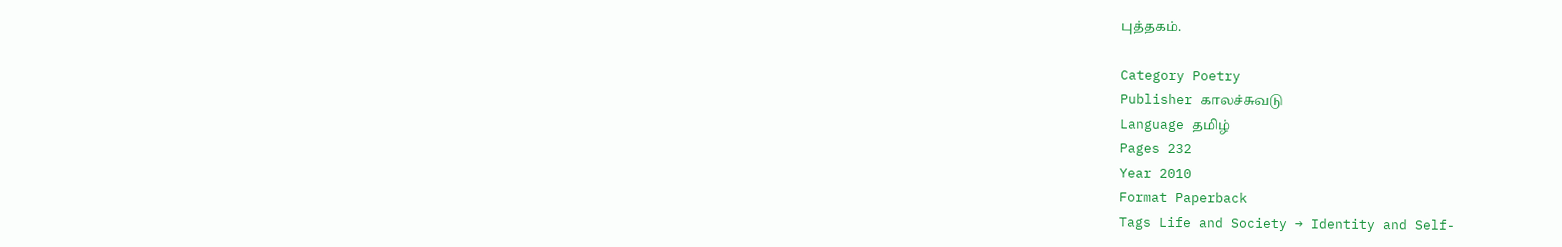புத்தகம்.

Category Poetry
Publisher காலச்சுவடு
Language தமிழ்
Pages 232
Year 2010
Format Paperback
Tags Life and Society → Identity and Self-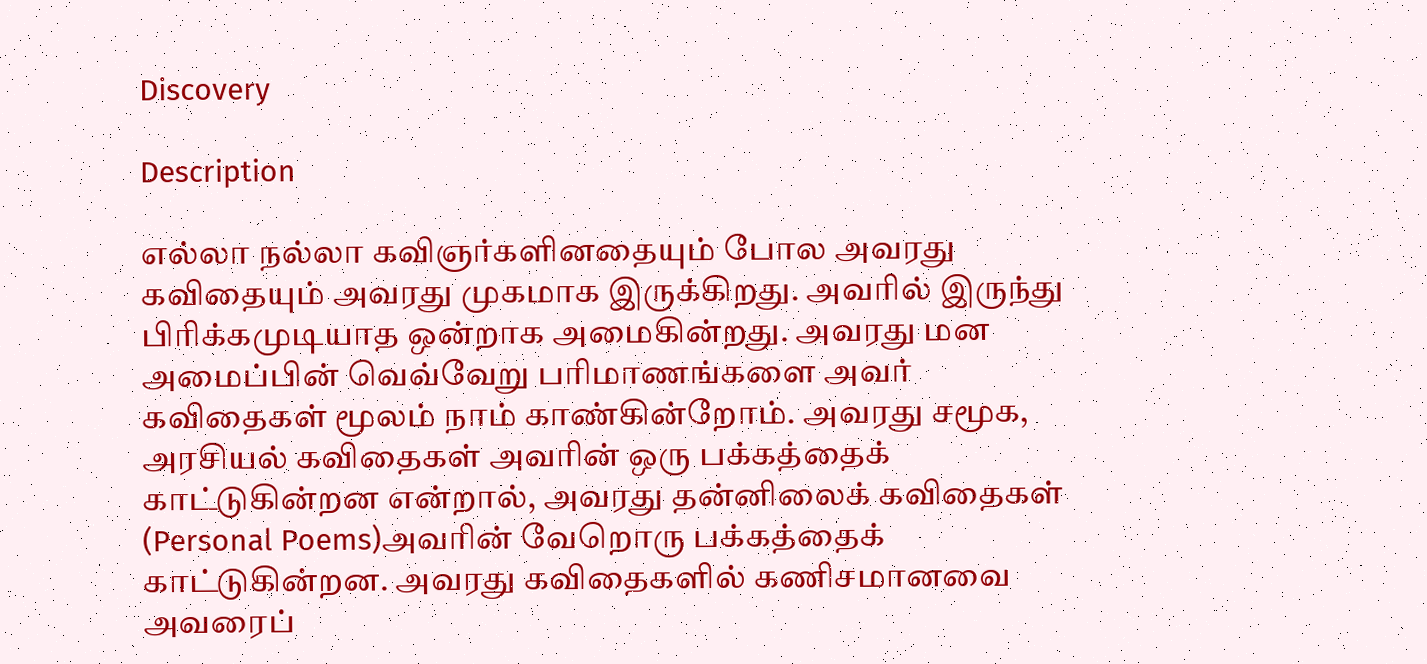Discovery

Description

எல்லா நல்லா கவிஞர்களினதையும் போல அவரது கவிதையும் அவரது முகமாக இருக்கிறது. அவரில் இருந்து பிரிக்கமுடியாத ஒன்றாக அமைகின்றது. அவரது மன அமைப்பின் வெவ்வேறு பரிமாணங்களை அவர் கவிதைகள் மூலம் நாம் காண்கின்றோம். அவரது சமூக, அரசியல் கவிதைகள் அவரின் ஒரு பக்கத்தைக் காட்டுகின்றன என்றால், அவரது தன்னிலைக் கவிதைகள் (Personal Poems)அவரின் வேறொரு பக்கத்தைக் காட்டுகின்றன. அவரது கவிதைகளில் கணிசமானவை அவரைப்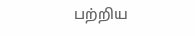பற்றிய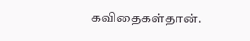கவிதைகள்தான்.